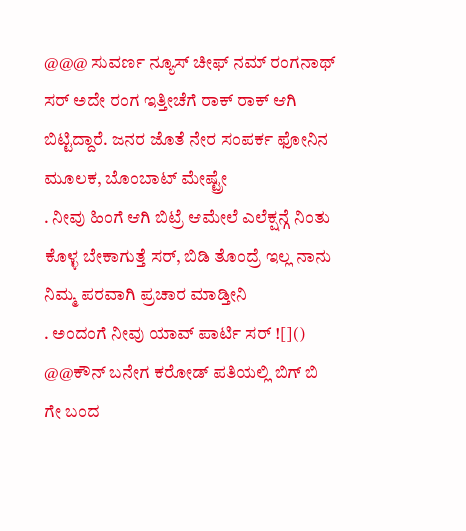@@@ ಸುವರ್ಣ ನ್ಯೂಸ್ ಚೀಫ್ ನಮ್ ರಂಗನಾಥ್ ಸರ್ ಅದೇ ರಂಗ ಇತ್ತೀಚೆಗೆ ರಾಕ್ ರಾಕ್ ಆಗಿ ಬಿಟ್ಟಿದ್ದಾರೆ. ಜನರ ಜೊತೆ ನೇರ ಸಂಪರ್ಕ ಫೋನಿನ ಮೂಲಕ, ಬೊಂಬಾಟ್ ಮೇಷ್ಟ್ರೇ
. ನೀವು ಹಿಂಗೆ ಆಗಿ ಬಿಟ್ರೆ ಆಮೇಲೆ ಎಲೆಕ್ಷನ್ಗೆ ನಿಂತು ಕೊಳ್ಳ ಬೇಕಾಗುತ್ತೆ ಸರ್, ಬಿಡಿ ತೊಂದ್ರೆ ಇಲ್ಲ ನಾನು ನಿಮ್ಮ ಪರವಾಗಿ ಪ್ರಚಾರ ಮಾಡ್ತೀನಿ
. ಅಂದಂಗೆ ನೀವು ಯಾವ್ ಪಾರ್ಟಿ ಸರ್ ![]()
@@ಕೌನ್ ಬನೇಗ ಕರೋಡ್ ಪತಿಯಲ್ಲಿ ಬಿಗ್ ಬಿ ಗೇ ಬಂದ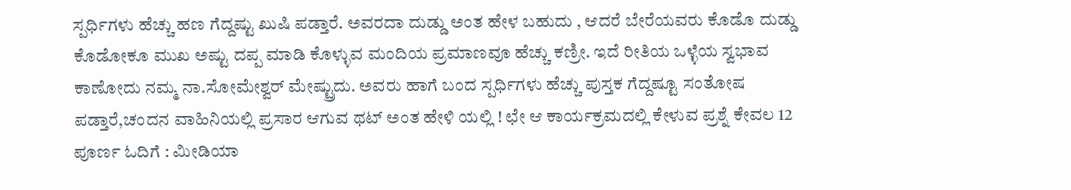ಸ್ಪರ್ಧಿಗಳು ಹೆಚ್ಚು ಹಣ ಗೆದ್ದಷ್ಟು ಖುಷಿ ಪಡ್ತಾರೆ. ಅವರದಾ ದುಡ್ಡು ಅಂತ ಹೇಳ ಬಹುದು , ಆದರೆ ಬೇರೆಯವರು ಕೊಡೊ ದುಡ್ಡು ಕೊಡೋಕೂ ಮುಖ ಅಷ್ಟು ದಪ್ಪ ಮಾಡಿ ಕೊಳ್ಳುವ ಮಂದಿಯ ಪ್ರಮಾಣವೂ ಹೆಚ್ಚು ಕಣ್ರೀ. ಇದೆ ರೀತಿಯ ಒಳ್ಳೆಯ ಸ್ವಭಾವ ಕಾಣೋದು ನಮ್ಮ ನಾ.ಸೋಮೇಶ್ವರ್ ಮೇಷ್ಟ್ರುದು. ಅವರು ಹಾಗೆ ಬಂದ ಸ್ಪರ್ಧಿಗಳು ಹೆಚ್ಚು ಪುಸ್ತಕ ಗೆದ್ದಷ್ಟೂ ಸಂತೋಷ ಪಡ್ತಾರೆ,ಚಂದನ ವಾಹಿನಿಯಲ್ಲಿ ಪ್ರಸಾರ ಆಗುವ ಥಟ್ ಅಂತ ಹೇಳಿ ಯಲ್ಲಿ ! ಛೇ ಆ ಕಾರ್ಯಕ್ರಮದಲ್ಲಿ ಕೇಳುವ ಪ್ರಶ್ನೆ ಕೇವಲ 12
ಪೂರ್ಣ ಓದಿಗೆ : ಮೀಡಿಯಾ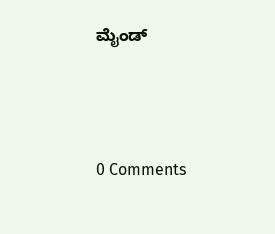ಮೈಂಡ್




0 Comments